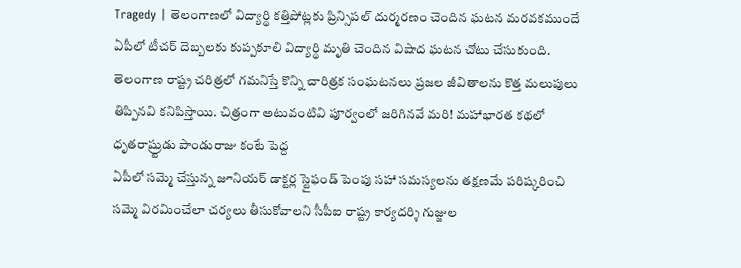Tragedy | తెలంగాణలో విద్యార్థి కత్తిపోట్లకు ప్రిన్సిపల్ దుర్మరణం చెందిన ఘటన మరవకముందే ఏపీలో టీచర్ దెబ్బలకు కుప్పకూలి విద్యార్థి మృతి చెందిన విషాద ఘటన చోటు చేసుకుంది.
తెలంగాణ రాష్ట్ర చరిత్రలో గమనిస్తే కొన్ని చారిత్రక సంఘటనలు ప్రజల జీవితాలను కొత్త మలుపులు తిప్పినవి కనిపిస్తాయి. చిత్రంగా అటువంటివి పూర్వంలో జరిగినవే మరి! మహాభారత కథలో ధృతరాష్ర్టుడు పాండురాజు కంటే పెద్ద
ఏపీలో సమ్మె చేస్తున్న జూనియర్ డాక్టర్ల స్టైఫండ్ పెంపు సహా సమస్యలను తక్షణమే పరిష్కరించి సమ్మె విరమించేలా చర్యలు తీసుకోవాలని సీపీఐ రాష్ట్ర కార్యదర్శి గుజ్జుల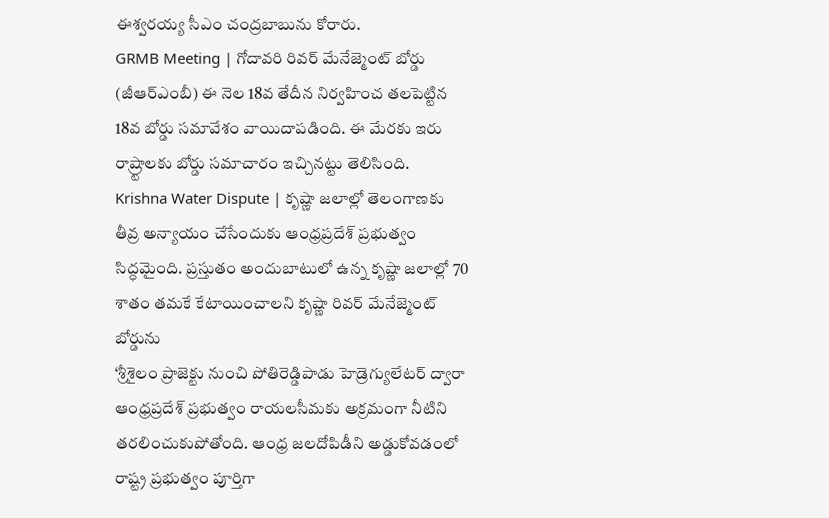ఈశ్వరయ్య సీఎం చంద్రబాబును కోరారు.
GRMB Meeting | గోదావరి రివర్ మేనేజ్మెంట్ బోర్డు (జీఆర్ఎంబీ) ఈ నెల 18వ తేదీన నిర్వహించ తలపెట్టిన 18వ బోర్డు సమావేశం వాయిదాపడింది. ఈ మేరకు ఇరు రాష్ర్టాలకు బోర్డు సమాచారం ఇచ్చినట్టు తెలిసింది.
Krishna Water Dispute | కృష్ణా జలాల్లో తెలంగాణకు తీవ్ర అన్యాయం చేసేందుకు ఆంధ్రప్రదేశ్ ప్రభుత్వం సిద్ధమైంది. ప్రస్తుతం అందుబాటులో ఉన్న కృష్ణా జలాల్లో 70 శాతం తమకే కేటాయించాలని కృష్ణా రివర్ మేనేజ్మెంట్ బోర్డును
‘శ్రీశైలం ప్రాజెక్టు నుంచి పోతిరెడ్డిపాడు హెడ్రెగ్యులేటర్ ద్వారా ఆంధ్రప్రదేశ్ ప్రభుత్వం రాయలసీమకు అక్రమంగా నీటిని తరలించుకుపోతోంది. ఆంధ్ర జలదోపిడీని అడ్డుకోవడంలో రాష్ట్ర ప్రభుత్వం పూర్తిగా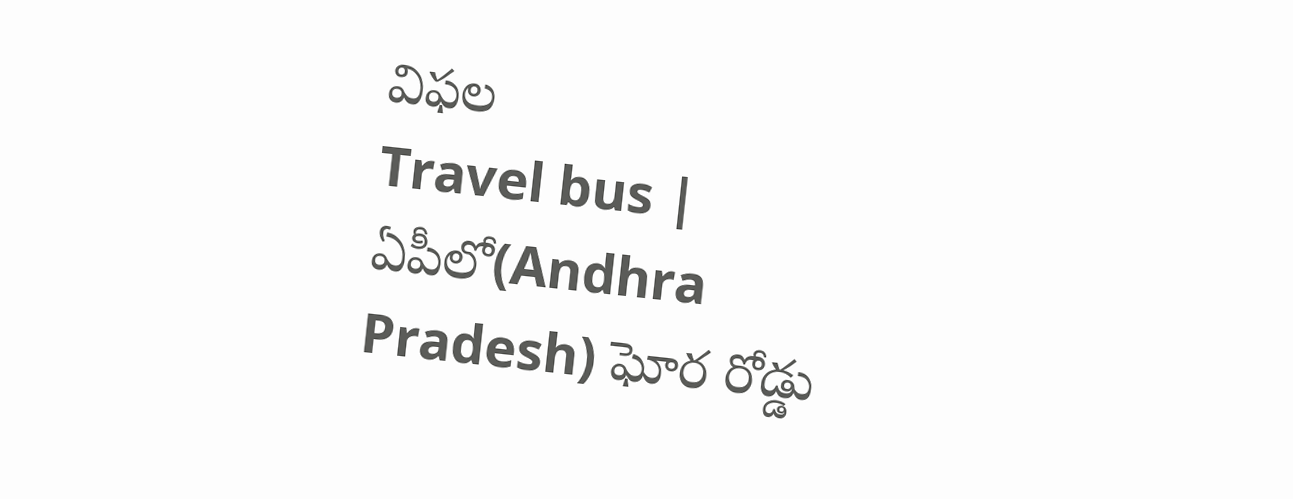విఫల
Travel bus | ఏపీలో(Andhra Pradesh) ఘోర రోడ్డు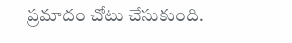ప్రమాదం చోటు చేసుకుంది.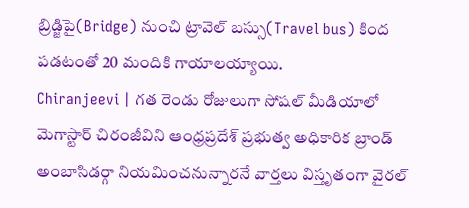బ్రిడ్జిపై(Bridge) నుంచి ట్రావెల్ బస్సు(Travel bus) కింద పడటంతో 20 మందికి గాయాలయ్యాయి.
Chiranjeevi | గత రెండు రోజులుగా సోషల్ మీడియాలో మెగాస్టార్ చిరంజీవిని ఆంధ్రప్రదేశ్ ప్రభుత్వ అధికారిక బ్రాండ్ అంబాసిడర్గా నియమించనున్నారనే వార్తలు విస్తృతంగా వైరల్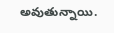అవుతున్నాయి.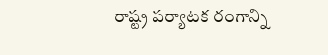రాష్ట్ర పర్యాటక రంగాన్ని